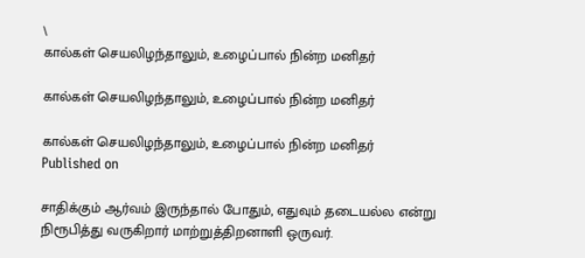\
கால்கள் செயலிழந்தாலும், உழைப்பால் நின்ற மனிதர்

கால்கள் செயலிழந்தாலும், உழைப்பால் நின்ற மனிதர்

கால்கள் செயலிழந்தாலும், உழைப்பால் நின்ற மனிதர்
Published on

சாதிக்கும் ஆர்வம் இருந்தால் போதும், எதுவும் தடையல்ல என்று நிரூபித்து வருகிறார் மாற்றுத்திறனாளி ஒருவர்.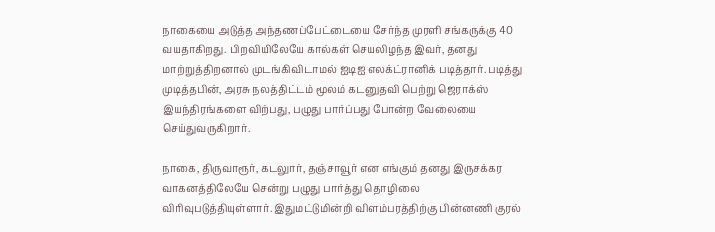நாகையை அடுத்த அந்தணப்பேட்டையை சேர்ந்த முரளி சங்கருக்கு 40 வயதாகிறது. பிறவியிலேயே கால்கள் செயலிழந்த இவர், தனது மாற்றுத்திறனால் முடங்கிவிடாமல் ஐடிஐ எலக்ட்ரானிக் படித்தார். படித்து முடித்தபின், அரசு நலத்திட்டம் மூலம் கடனுதவி பெற்று ஜெராக்ஸ் இயந்திரங்களை விற்பது, பழுது பார்ப்பது போன்ற வேலையை செய்துவருகிறார்.

நாகை, திருவாரூர், கடலுார், தஞ்சாவூர் என எங்கும் தனது இருசக்கர வாகனத்திலேயே சென்று பழுது பார்த்து தொழிலை விரிவுபடுத்தியுள்ளார். இதுமட்டுமின்றி விளம்பரத்திற்கு பின்னணி குரல்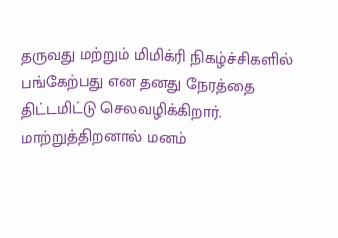தருவது மற்றும் மிமிக்ரி நிகழ்ச்சிகளில் பங்கேற்பது என தனது நேரத்தை திட்டமிட்டு செலவழிக்கிறார். மாற்றுத்திறனால் மனம்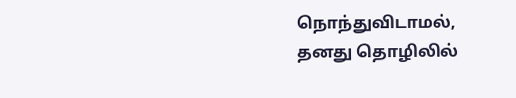நொந்துவிடாமல், தனது தொழிலில்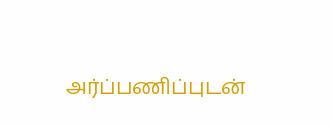அர்ப்பணிப்புடன்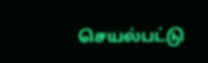செயல்பட்டு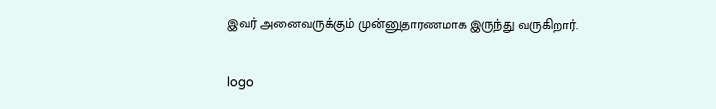இவர் அனைவருக்கும் முன்னுதாரணமாக இருந்து வருகிறார்.

logo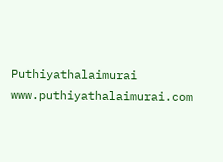Puthiyathalaimurai
www.puthiyathalaimurai.com